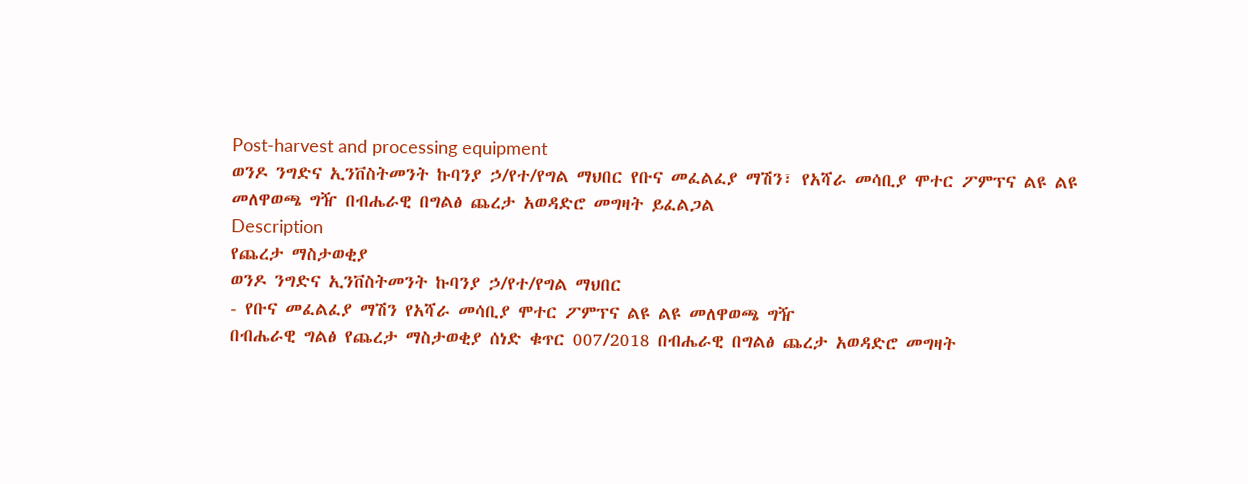Post-harvest and processing equipment
ወንዶ ንግድና ኢንቨስትመንት ኩባንያ ኃ/የተ/የግል ማህበር የቡና መፈልፈያ ማሽን፣ የአሻራ መሳቢያ ሞተር ፖምፕና ልዩ ልዩ መለዋወጫ ግዥ በብሔራዊ በግልፅ ጨረታ አወዳድሮ መግዛት ይፈልጋል
Description
የጨረታ ማስታወቂያ
ወንዶ ንግድና ኢንቨስትመንት ኩባንያ ኃ/የተ/የግል ማህበር
- የቡና መፈልፈያ ማሽን የአሻራ መሳቢያ ሞተር ፖምፕና ልዩ ልዩ መለዋወጫ ግዥ
በብሔራዊ ግልፅ የጨረታ ማስታወቂያ ሰነድ ቁጥር 007/2018 በብሔራዊ በግልፅ ጨረታ አወዳድሮ መግዛት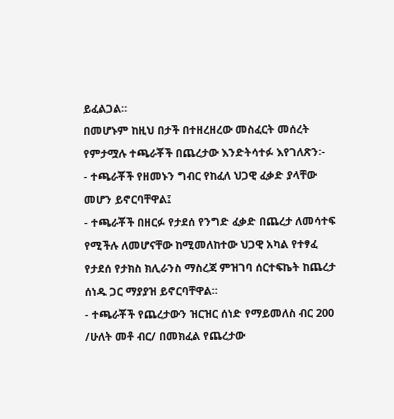ይፈልጋል።
በመሆኑም ከዚህ በታች በተዘረዘረው መስፈርት መሰረት የምታሟሉ ተጫራቾች በጨረታው እንድትሳተፉ እየገለጽን፡-
- ተጫራቾች የዘመኑን ግብር የከፈለ ህጋዊ ፈቃድ ያላቸው መሆን ይኖርባቸዋል፤
- ተጫራቾች በዘርፉ የታደሰ የንግድ ፈቃድ በጨረታ ለመሳተፍ የሚችሉ ለመሆናቸው ከሚመለከተው ህጋዊ አካል የተፃፈ የታደሰ የታክስ ክሊራንስ ማስረጃ ምዝገባ ሰርተፍኬት ከጨረታ ሰነዱ ጋር ማያያዝ ይኖርባቸዋል።
- ተጫራቾች የጨረታውን ዝርዝር ሰነድ የማይመለስ ብር 200 /ሁለት መቶ ብር/ በመክፈል የጨረታው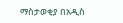ማስታወቂያ በአዲስ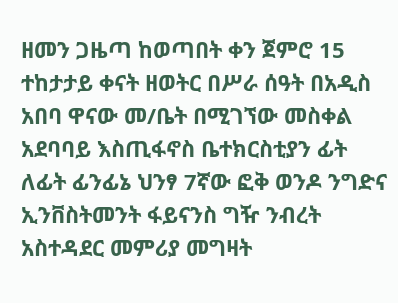ዘመን ጋዜጣ ከወጣበት ቀን ጀምሮ 15 ተከታታይ ቀናት ዘወትር በሥራ ሰዓት በአዲስ አበባ ዋናው መ/ቤት በሚገኘው መስቀል አደባባይ እስጢፋኖስ ቤተክርስቲያን ፊት ለፊት ፊንፊኔ ህንፃ 7ኛው ፎቅ ወንዶ ንግድና ኢንቨስትመንት ፋይናንስ ግዥ ንብረት አስተዳደር መምሪያ መግዛት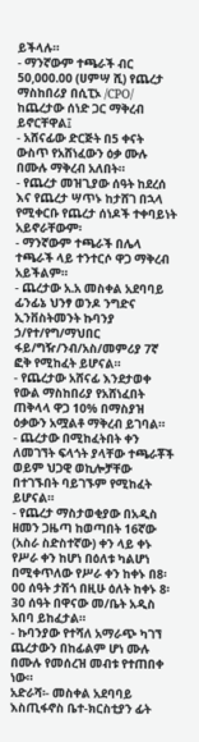ይችላሉ።
- ማንኛውም ተጫራች ብር 50,000.00 (ሀምሣ ሺ) የጨረታ ማስከበሪያ በሲፒኦ /CPO/ ከጨረታው ሰነድ ጋር ማቅረብ ይኖርቸዋል፤
- አሸናፊው ድርጅት በ5 ቀናት ውስጥ የአሸነፈውን ዕቃ ሙሉ በሙሉ ማቅረብ አለበት።
- የጨረታ መዝጊያው ሰዓት ከደረሰ እና የጨረታ ሣጥኑ ከታሸገ በኋላ የሚቀርቡ የጨረታ ሰነዶች ተቀባይነት አይኖራቸውም፡
- ማንኛውም ተጫራች በሌላ ተጫራች ላይ ተንተርሶ ዋጋ ማቅረብ አይችልም።
- ጨረታው አ.አ መስቀል አደባባይ ፊንፊኔ ህንፃ ወንዶ ንግድና ኢንቨስትመንት ኩባንያ ኃ/የተ/የግ/ማህበር ፋይ/ግዥ/ንብ/አስ/መምሪያ 7ኛ ፎቅ የሚከፈት ይሆናል።
- የጨረታው አሸናፊ እንደታወቀ የውል ማስከበሪያ የአሸነፈበት ጠቅላላ ዋጋ 10% በማስያዝ ዕቃውን አሟልቶ ማቅረብ ይገባል።
- ጨረታው በሚከፈትበት ቀን ለመገኘት ፍላጎት ያላቸው ተጫራቾች ወይም ህጋዊ ወኪሎቻቸው በተገኙበት ባይገኙም የሚከፈት ይሆናል።
- የጨረታ ማስታወቂያው በአዲስ ዘመን ጋዜጣ ከወጣበት 16ኛው (አስራ ስድስተኛው) ቀን ላይ ቀኑ የሥራ ቀን ከሆነ በዕለቱ ካልሆነ በሚቀጥለው የሥራ ቀን ከቀኑ በ8፡00 ሰዓት ታሽጎ በዚሁ ዕለት ከቀኑ 8፡30 ሰዓት በዋናው መ/ቤት አዲስ አበባ ይከፈታል።
- ኩባንያው የተሻለ አማራጭ ካገኘ ጨረታውን በከፊልም ሆነ ሙሉ በሙሉ የመሰረዝ መብቱ የተጠበቀ ነው።
አድራሻ፡- መስቀል አደባባይ እስጢፋኖስ ቤተ-ክርስቲያን ፊት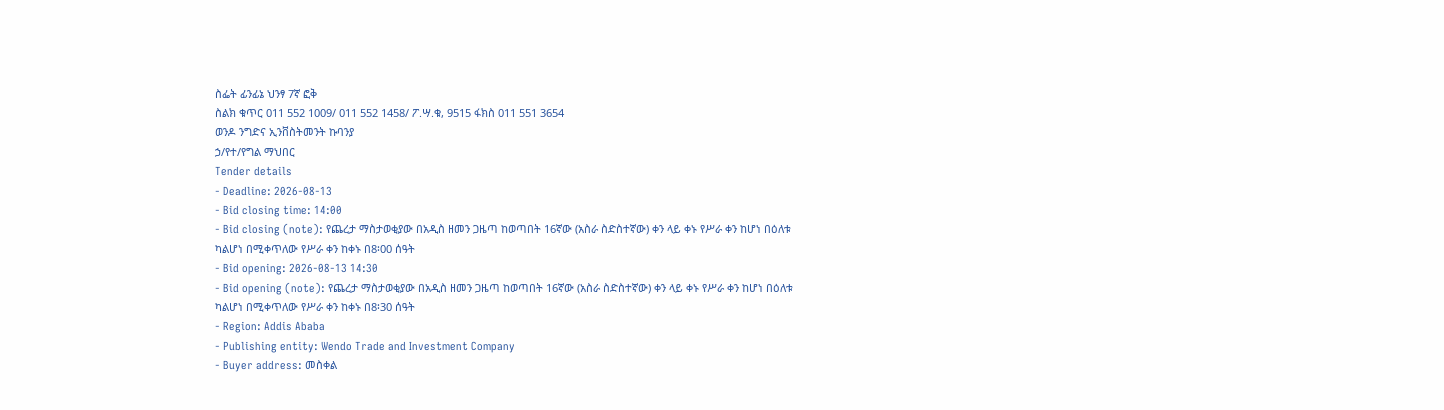ስፌት ፊንፊኔ ህንፃ 7ኛ ፎቅ
ስልክ ቁጥር 011 552 1009/ 011 552 1458/ ፖ.ሣ.ቁ, 9515 ፋክስ 011 551 3654
ወንዶ ንግድና ኢንቨስትመንት ኩባንያ
ኃ/የተ/የግል ማህበር
Tender details
- Deadline: 2026-08-13
- Bid closing time: 14:00
- Bid closing (note): የጨረታ ማስታወቂያው በአዲስ ዘመን ጋዜጣ ከወጣበት 16ኛው (አስራ ስድስተኛው) ቀን ላይ ቀኑ የሥራ ቀን ከሆነ በዕለቱ ካልሆነ በሚቀጥለው የሥራ ቀን ከቀኑ በ8፡00 ሰዓት
- Bid opening: 2026-08-13 14:30
- Bid opening (note): የጨረታ ማስታወቂያው በአዲስ ዘመን ጋዜጣ ከወጣበት 16ኛው (አስራ ስድስተኛው) ቀን ላይ ቀኑ የሥራ ቀን ከሆነ በዕለቱ ካልሆነ በሚቀጥለው የሥራ ቀን ከቀኑ በ8፡30 ሰዓት
- Region: Addis Ababa
- Publishing entity: Wendo Trade and Investment Company
- Buyer address: መስቀል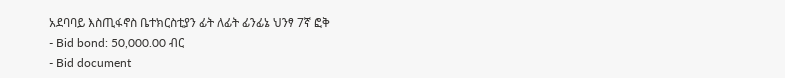አደባባይ እስጢፋኖስ ቤተክርስቲያን ፊት ለፊት ፊንፊኔ ህንፃ 7ኛ ፎቅ
- Bid bond: 50,000.00 ብር
- Bid document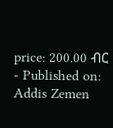price: 200.00 ብር
- Published on: Addis Zemen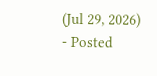(Jul 29, 2026)
- Posted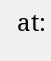at: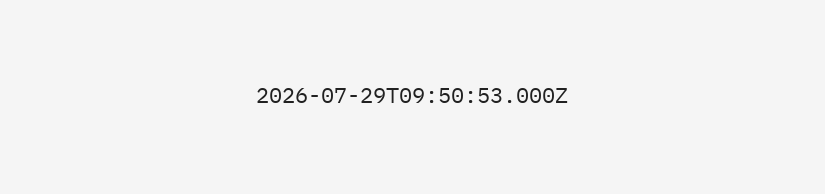2026-07-29T09:50:53.000Z